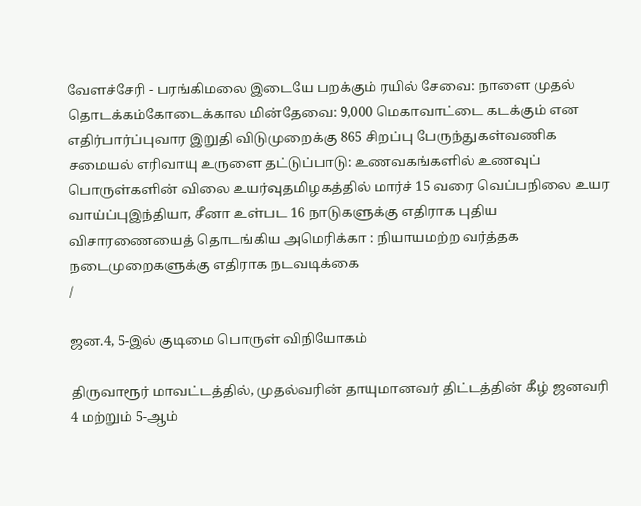வேளச்சேரி - பரங்கிமலை இடையே பறக்கும் ரயில் சேவை: நாளை முதல் தொடக்கம்கோடைக்கால மின்தேவை: 9,000 மெகாவாட்டை கடக்கும் என எதிர்பார்ப்புவார இறுதி விடுமுறைக்கு 865 சிறப்பு பேருந்துகள்வணிக சமையல் எரிவாயு உருளை தட்டுப்பாடு: உணவகங்களில் உணவுப் பொருள்களின் விலை உயர்வுதமிழகத்தில் மார்ச் 15 வரை வெப்பநிலை உயர வாய்ப்புஇந்தியா, சீனா உள்பட 16 நாடுகளுக்கு எதிராக புதிய விசாரணையைத் தொடங்கிய அமெரிக்கா : நியாயமற்ற வர்த்தக நடைமுறைகளுக்கு எதிராக நடவடிக்கை
/

ஜன.4, 5-இல் குடிமை பொருள் விநியோகம்

திருவாரூர் மாவட்டத்தில், முதல்வரின் தாயுமானவர் திட்டத்தின் கீழ் ஜனவரி 4 மற்றும் 5-ஆம்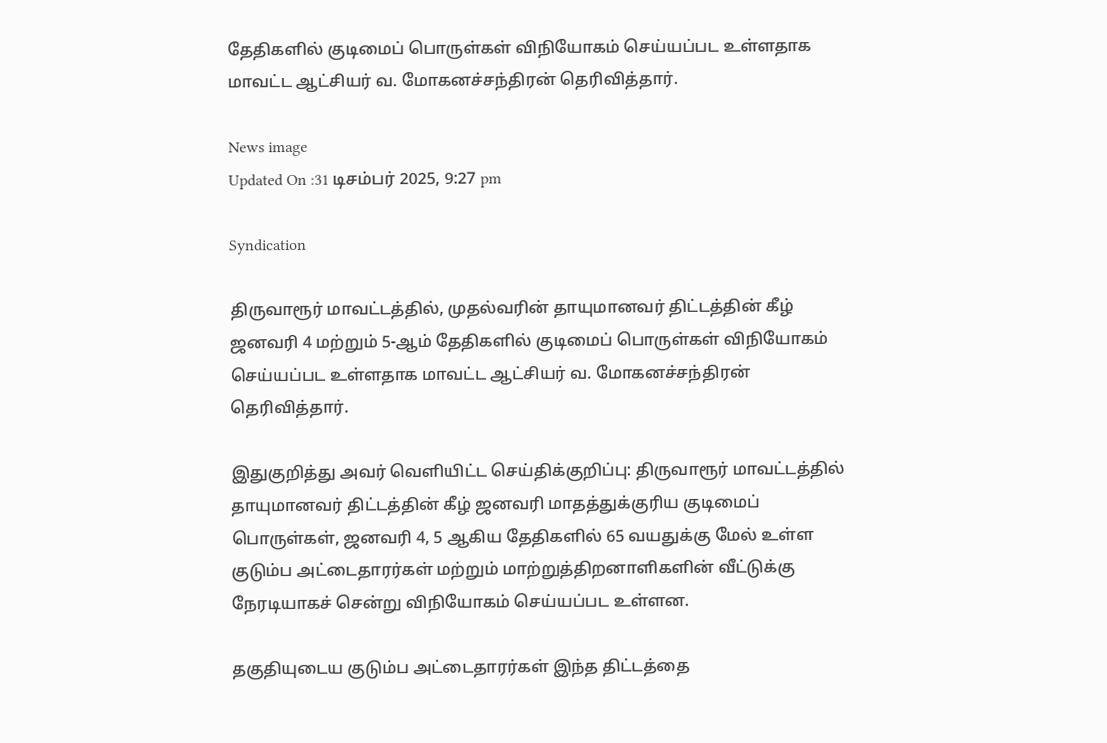தேதிகளில் குடிமைப் பொருள்கள் விநியோகம் செய்யப்பட உள்ளதாக மாவட்ட ஆட்சியர் வ. மோகனச்சந்திரன் தெரிவித்தார்.

News image
Updated On :31 டிசம்பர் 2025, 9:27 pm

Syndication

திருவாரூர் மாவட்டத்தில், முதல்வரின் தாயுமானவர் திட்டத்தின் கீழ் ஜனவரி 4 மற்றும் 5-ஆம் தேதிகளில் குடிமைப் பொருள்கள் விநியோகம் செய்யப்பட உள்ளதாக மாவட்ட ஆட்சியர் வ. மோகனச்சந்திரன் தெரிவித்தார்.

இதுகுறித்து அவர் வெளியிட்ட செய்திக்குறிப்பு: திருவாரூர் மாவட்டத்தில் தாயுமானவர் திட்டத்தின் கீழ் ஜனவரி மாதத்துக்குரிய குடிமைப் பொருள்கள், ஜனவரி 4, 5 ஆகிய தேதிகளில் 65 வயதுக்கு மேல் உள்ள குடும்ப அட்டைதாரர்கள் மற்றும் மாற்றுத்திறனாளிகளின் வீட்டுக்கு நேரடியாகச் சென்று விநியோகம் செய்யப்பட உள்ளன.

தகுதியுடைய குடும்ப அட்டைதாரர்கள் இந்த திட்டத்தை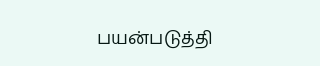பயன்படுத்தி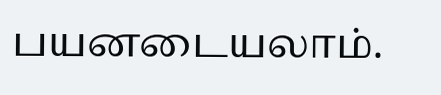பயனடையலாம்.